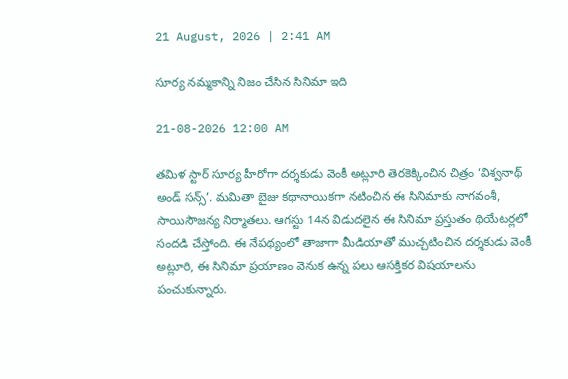21 August, 2026 | 2:41 AM

సూర్య నమ్మకాన్ని నిజం చేసిన సినిమా ఇది

21-08-2026 12:00 AM

తమిళ స్టార్ సూర్య హీరోగా దర్శకుడు వెంకీ అట్లూరి తెరకెక్కించిన చిత్రం ‘విశ్వనాథ్ అండ్ సన్స్’. మమితా బైజు కథానాయికగా నటించిన ఈ సినిమాకు నాగవంశీ, సాయిసౌజన్య నిర్మాతలు. ఆగస్టు 14న విడుదలైన ఈ సినిమా ప్రస్తుతం థియేటర్లలో సందడి చేస్తోంది. ఈ నేపథ్యంలో తాజాగా మీడియాతో ముచ్చటించిన దర్శకుడు వెంకీ అట్లూరి, ఈ సినిమా ప్రయాణం వెనుక ఉన్న పలు ఆసక్తికర విషయాలను పంచుకున్నారు.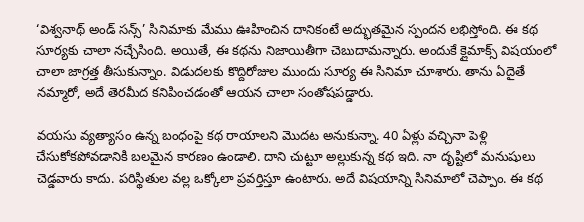‘విశ్వనాథ్ అండ్ సన్స్’ సినిమాకు మేము ఊహించిన దానికంటే అద్భుతమైన స్పందన లభిస్తోంది. ఈ కథ సూర్యకు చాలా నచ్చేసింది. అయితే, ఈ కథను నిజాయితీగా చెబుదామన్నారు. అందుకే క్లైమాక్స్ విషయంలో చాలా జాగ్రత్త తీసుకున్నాం. విడుదలకు కొద్దిరోజుల ముందు సూర్య ఈ సినిమా చూశారు. తాను ఏదైతే నమ్మారో, అదే తెరమీద కనిపించడంతో ఆయన చాలా సంతోషపడ్డారు.

వయసు వ్యత్యాసం ఉన్న బంధంపై కథ రాయాలని మొదట అనుకున్నా. 40 ఏళ్లు వచ్చినా పెళ్లి చేసుకోకపోవడానికి బలమైన కారణం ఉండాలి. దాని చుట్టూ అల్లుకున్న కథ ఇది. నా దృష్టిలో మనుషులు చెడ్డవారు కాదు. పరిస్థితుల వల్ల ఒక్కోలా ప్రవర్తిస్తూ ఉంటారు. అదే విషయాన్ని సినిమాలో చెప్పాం. ఈ కథ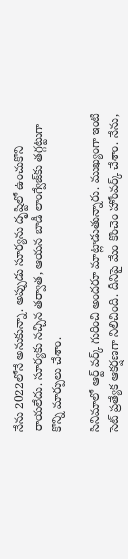నేను 2022లోనే అనుకున్నా. అప్పుడు సూర్యను దృష్టిలో ఉంచుకొని రాయలేదు. సూర్యకు నచ్చిన తర్వాత, ఆయన బాడీ లాంగ్వేజ్‌కు తగ్గట్టుగా కొన్ని మార్పులు చేశాం.

సినిమాలో ఆర్ట్ వర్క్ గురించి అందరూ మాట్లాడుతున్నారు. ముఖ్యంగా ఇంటి సెట్ ప్రత్యేక ఆకర్షణగా నిలిచింది. దీనిపై మేం కొంచెం హోంవర్క్ చేశాం. నేను,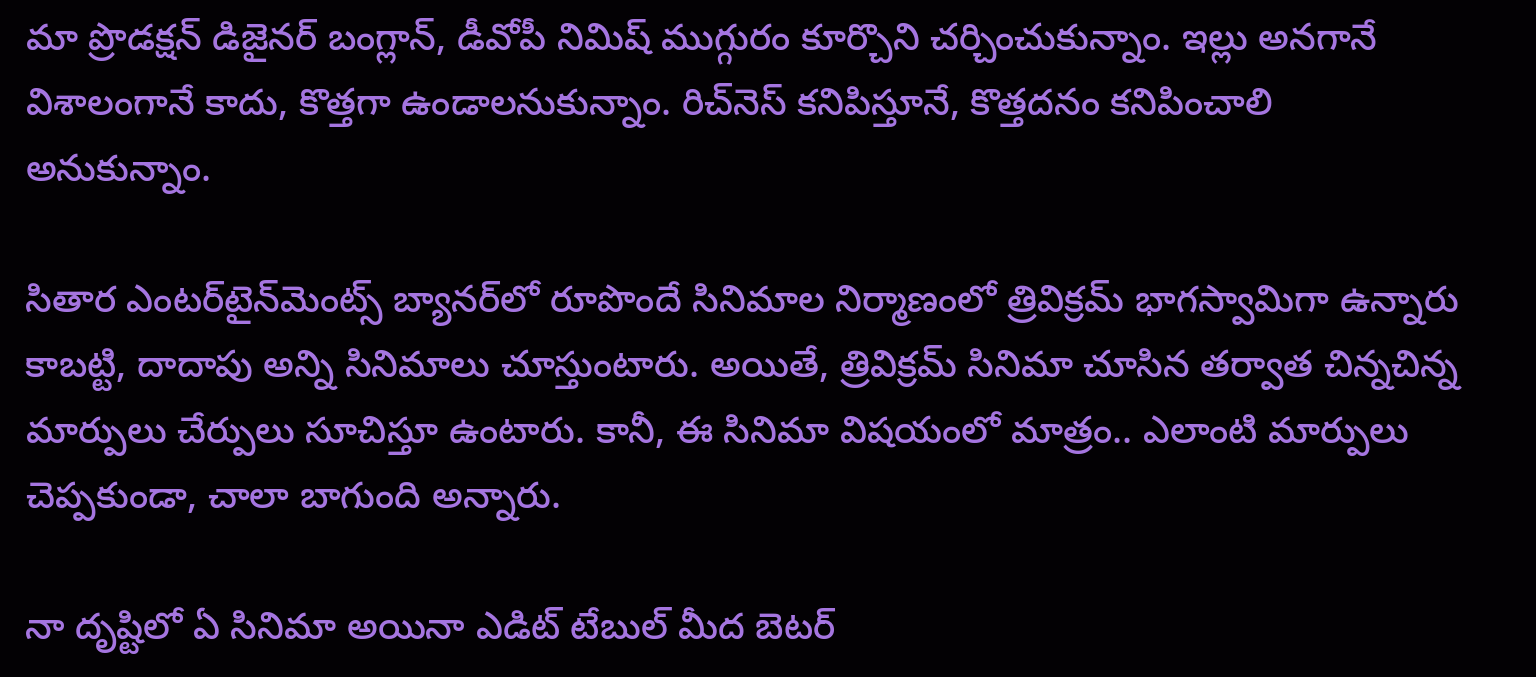మా ప్రొడక్షన్ డిజైనర్ బంగ్లాన్, డీవోపీ నిమిష్ ముగ్గురం కూర్చొని చర్చించుకున్నాం. ఇల్లు అనగానే విశాలంగానే కాదు, కొత్తగా ఉండాలనుకున్నాం. రిచ్‌నెస్ కనిపిస్తూనే, కొత్తదనం కనిపించాలి అనుకున్నాం.

సితార ఎంటర్‌టైన్‌మెంట్స్ బ్యానర్‌లో రూపొందే సినిమాల నిర్మాణంలో త్రివిక్రమ్ భాగస్వామిగా ఉన్నారు కాబట్టి, దాదాపు అన్ని సినిమాలు చూస్తుంటారు. అయితే, త్రివిక్రమ్ సినిమా చూసిన తర్వాత చిన్నచిన్న మార్పులు చేర్పులు సూచిస్తూ ఉంటారు. కానీ, ఈ సినిమా విషయంలో మాత్రం.. ఎలాంటి మార్పులు చెప్పకుండా, చాలా బాగుంది అన్నారు.

నా దృష్టిలో ఏ సినిమా అయినా ఎడిట్ టేబుల్ మీద బెటర్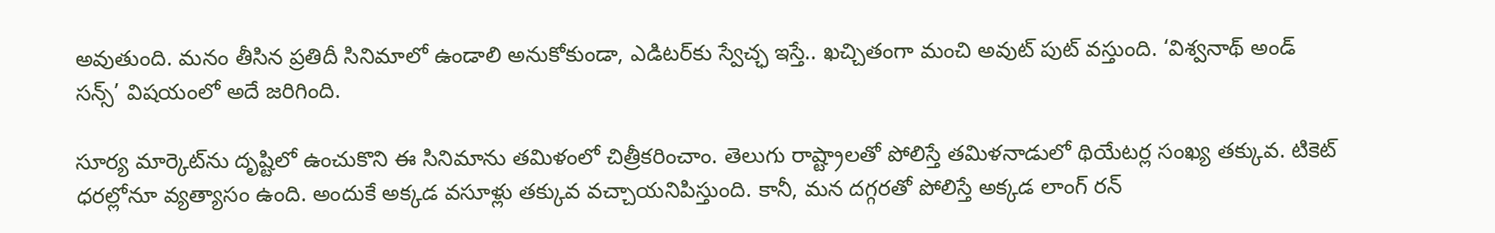అవుతుంది. మనం తీసిన ప్రతిదీ సినిమాలో ఉండాలి అనుకోకుండా, ఎడిటర్‌కు స్వేచ్ఛ ఇస్తే.. ఖచ్చితంగా మంచి అవుట్ పుట్ వస్తుంది. ‘విశ్వనాథ్ అండ్ సన్స్’ విషయంలో అదే జరిగింది.

సూర్య మార్కెట్‌ను దృష్టిలో ఉంచుకొని ఈ సినిమాను తమిళంలో చిత్రీకరించాం. తెలుగు రాష్ట్రాలతో పోలిస్తే తమిళనాడులో థియేటర్ల సంఖ్య తక్కువ. టికెట్ ధరల్లోనూ వ్యత్యాసం ఉంది. అందుకే అక్కడ వసూళ్లు తక్కువ వచ్చాయనిపిస్తుంది. కానీ, మన దగ్గరతో పోలిస్తే అక్కడ లాంగ్ రన్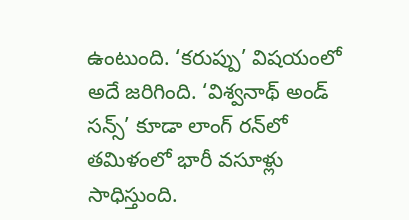ఉంటుంది. ‘కరుప్పు’ విషయంలో అదే జరిగింది. ‘విశ్వనాథ్ అండ్ సన్స్’ కూడా లాంగ్ రన్‌లో తమిళంలో భారీ వసూళ్లు సాధిస్తుంది.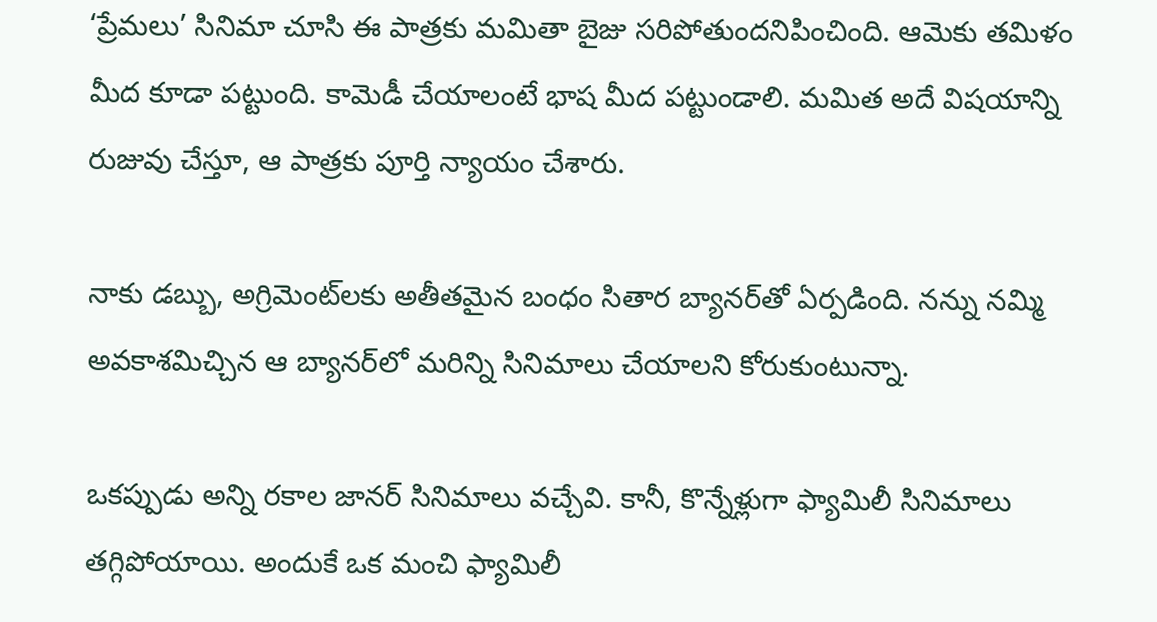‘ప్రేమలు’ సినిమా చూసి ఈ పాత్రకు మమితా బైజు సరిపోతుందనిపించింది. ఆమెకు తమిళం మీద కూడా పట్టుంది. కామెడీ చేయాలంటే భాష మీద పట్టుండాలి. మమిత అదే విషయాన్ని రుజువు చేస్తూ, ఆ పాత్రకు పూర్తి న్యాయం చేశారు.

నాకు డబ్బు, అగ్రిమెంట్‌లకు అతీతమైన బంధం సితార బ్యానర్‌తో ఏర్పడింది. నన్ను నమ్మి అవకాశమిచ్చిన ఆ బ్యానర్‌లో మరిన్ని సినిమాలు చేయాలని కోరుకుంటున్నా.

ఒకప్పుడు అన్ని రకాల జానర్ సినిమాలు వచ్చేవి. కానీ, కొన్నేళ్లుగా ఫ్యామిలీ సినిమాలు తగ్గిపోయాయి. అందుకే ఒక మంచి ఫ్యామిలీ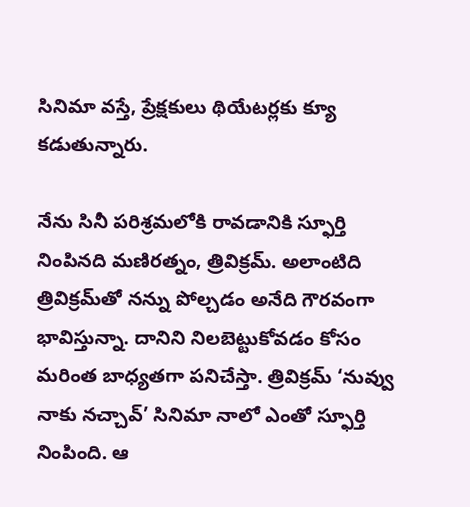సినిమా వస్తే, ప్రేక్షకులు థియేటర్లకు క్యూ కడుతున్నారు.

నేను సినీ పరిశ్రమలోకి రావడానికి స్ఫూర్తి నింపినది మణిరత్నం, త్రివిక్రమ్. అలాంటిది త్రివిక్రమ్‌తో నన్ను పోల్చడం అనేది గౌరవంగా భావిస్తున్నా. దానిని నిలబెట్టుకోవడం కోసం మరింత బాధ్యతగా పనిచేస్తా. త్రివిక్రమ్ ‘నువ్వు నాకు నచ్చావ్’ సినిమా నాలో ఎంతో స్ఫూర్తి నింపింది. ఆ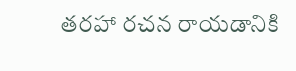తరహా రచన రాయడానికి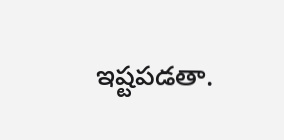ఇష్టపడతా.